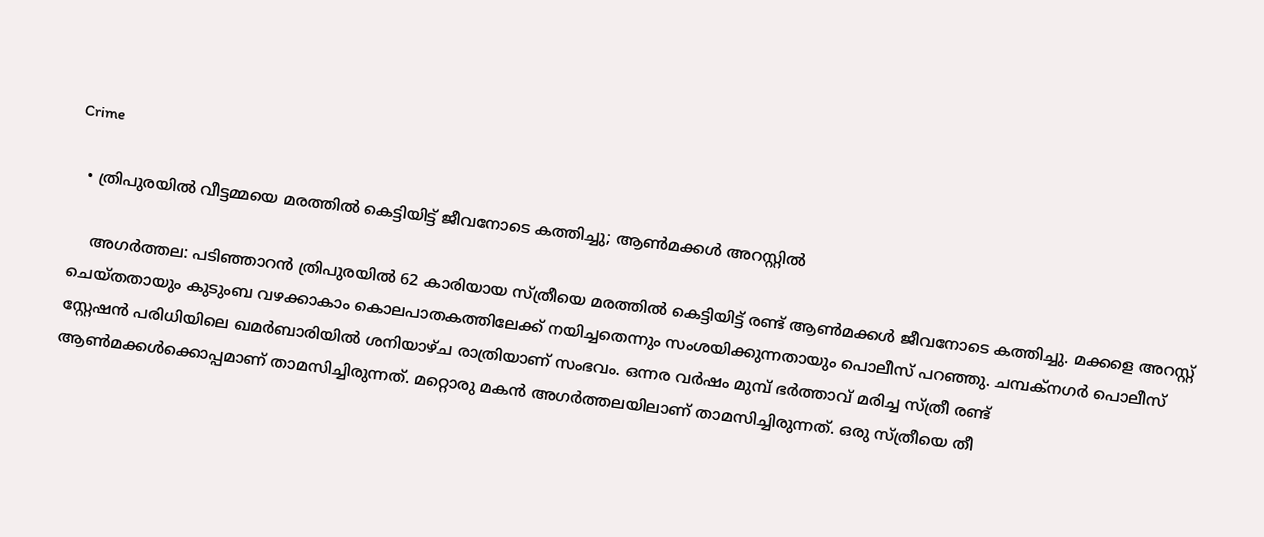Crime

  • ത്രിപുരയില്‍ വീട്ടമ്മയെ മരത്തില്‍ കെട്ടിയിട്ട് ജീവനോടെ കത്തിച്ചു; ആണ്‍മക്കള്‍ അറസ്റ്റില്‍

    അഗര്‍ത്തല: പടിഞ്ഞാറന്‍ ത്രിപുരയില്‍ 62 കാരിയായ സ്ത്രീയെ മരത്തില്‍ കെട്ടിയിട്ട് രണ്ട് ആണ്‍മക്കള്‍ ജീവനോടെ കത്തിച്ചു. മക്കളെ അറസ്റ്റ് ചെയ്തതായും കുടുംബ വഴക്കാകാം കൊലപാതകത്തിലേക്ക് നയിച്ചതെന്നും സംശയിക്കുന്നതായും പൊലീസ് പറഞ്ഞു. ചമ്പക്നഗര്‍ പൊലീസ് സ്റ്റേഷന്‍ പരിധിയിലെ ഖമര്‍ബാരിയില്‍ ശനിയാഴ്ച രാത്രിയാണ് സംഭവം. ഒന്നര വര്‍ഷം മുമ്പ് ഭര്‍ത്താവ് മരിച്ച സ്ത്രീ രണ്ട് ആണ്‍മക്കള്‍ക്കൊപ്പമാണ് താമസിച്ചിരുന്നത്. മറ്റൊരു മകന്‍ അഗര്‍ത്തലയിലാണ് താമസിച്ചിരുന്നത്. ഒരു സ്ത്രീയെ തീ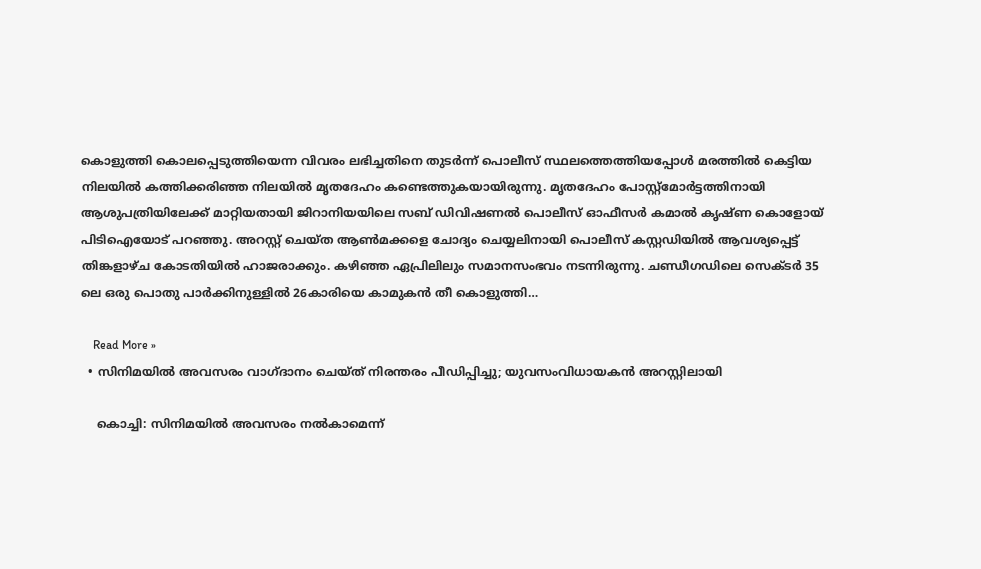കൊളുത്തി കൊലപ്പെടുത്തിയെന്ന വിവരം ലഭിച്ചതിനെ തുടര്‍ന്ന് പൊലീസ് സ്ഥലത്തെത്തിയപ്പോള്‍ മരത്തില്‍ കെട്ടിയ നിലയില്‍ കത്തിക്കരിഞ്ഞ നിലയില്‍ മൃതദേഹം കണ്ടെത്തുകയായിരുന്നു. മൃതദേഹം പോസ്റ്റ്‌മോര്‍ട്ടത്തിനായി ആശുപത്രിയിലേക്ക് മാറ്റിയതായി ജിറാനിയയിലെ സബ് ഡിവിഷണല്‍ പൊലീസ് ഓഫീസര്‍ കമാല്‍ കൃഷ്ണ കൊളോയ് പിടിഐയോട് പറഞ്ഞു. അറസ്റ്റ് ചെയ്ത ആണ്‍മക്കളെ ചോദ്യം ചെയ്യലിനായി പൊലീസ് കസ്റ്റഡിയില്‍ ആവശ്യപ്പെട്ട് തിങ്കളാഴ്ച കോടതിയില്‍ ഹാജരാക്കും. കഴിഞ്ഞ ഏപ്രിലിലും സമാനസംഭവം നടന്നിരുന്നു. ചണ്ഡീഗഡിലെ സെക്ടര്‍ 35 ലെ ഒരു പൊതു പാര്‍ക്കിനുള്ളില്‍ 26കാരിയെ കാമുകന്‍ തീ കൊളുത്തി…

    Read More »
  • സിനിമയില്‍ അവസരം വാഗ്ദാനം ചെയ്ത് നിരന്തരം പീഡിപ്പിച്ചു; യുവസംവിധായകന്‍ അറസ്റ്റിലായി

    കൊച്ചി: സിനിമയില്‍ അവസരം നല്‍കാമെന്ന്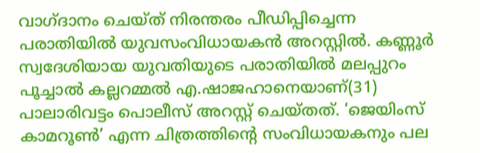വാഗ്ദാനം ചെയ്ത് നിരന്തരം പീഡിപ്പിച്ചെന്ന പരാതിയില്‍ യുവസംവിധായകന്‍ അറസ്റ്റില്‍. കണ്ണൂര്‍ സ്വദേശിയായ യുവതിയുടെ പരാതിയില്‍ മലപ്പുറം പൂച്ചാല്‍ കല്ലറമ്മല്‍ എ.ഷാജഹാനെയാണ്(31) പാലാരിവട്ടം പൊലീസ് അറസ്റ്റ് ചെയ്തത്. ‘ജെയിംസ് കാമറൂണ്‍’ എന്ന ചിത്രത്തിന്റെ സംവിധായകനും പല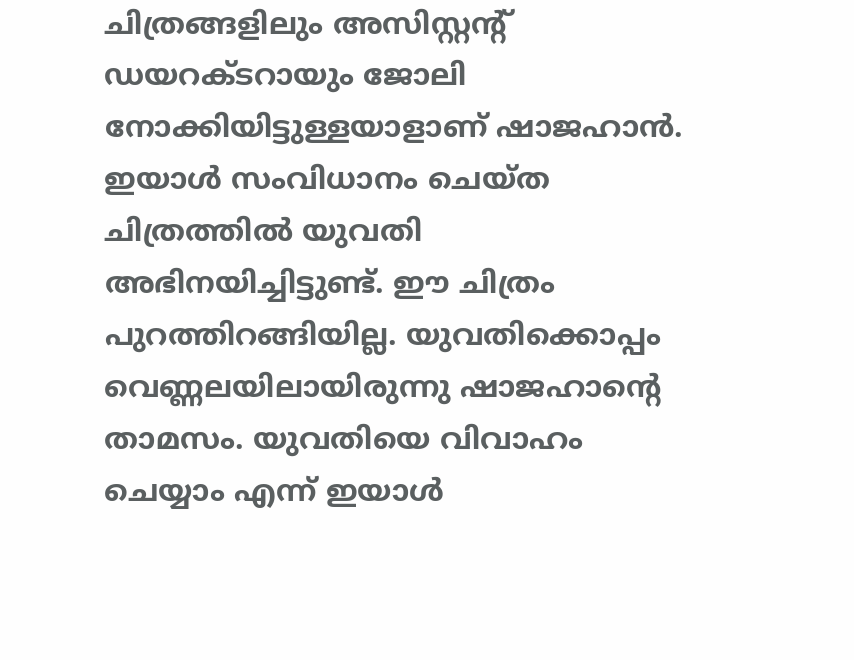ചിത്രങ്ങളിലും അസിസ്റ്റന്റ് ഡയറക്ടറായും ജോലി നോക്കിയിട്ടുള്ളയാളാണ് ഷാജഹാന്‍. ഇയാള്‍ സംവിധാനം ചെയ്ത ചിത്രത്തില്‍ യുവതി അഭിനയിച്ചിട്ടുണ്ട്. ഈ ചിത്രം പുറത്തിറങ്ങിയില്ല. യുവതിക്കൊപ്പം വെണ്ണലയിലായിരുന്നു ഷാജഹാന്റെ താമസം. യുവതിയെ വിവാഹം ചെയ്യാം എന്ന് ഇയാള്‍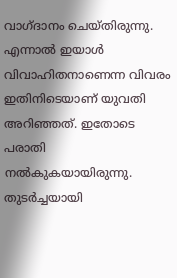വാഗ്ദാനം ചെയ്തിരുന്നു. എന്നാല്‍ ഇയാള്‍ വിവാഹിതനാണെന്ന വിവരം ഇതിനിടെയാണ് യുവതി അറിഞ്ഞത്. ഇതോടെ പരാതി നല്‍കുകയായിരുന്നു. തുടര്‍ച്ചയായി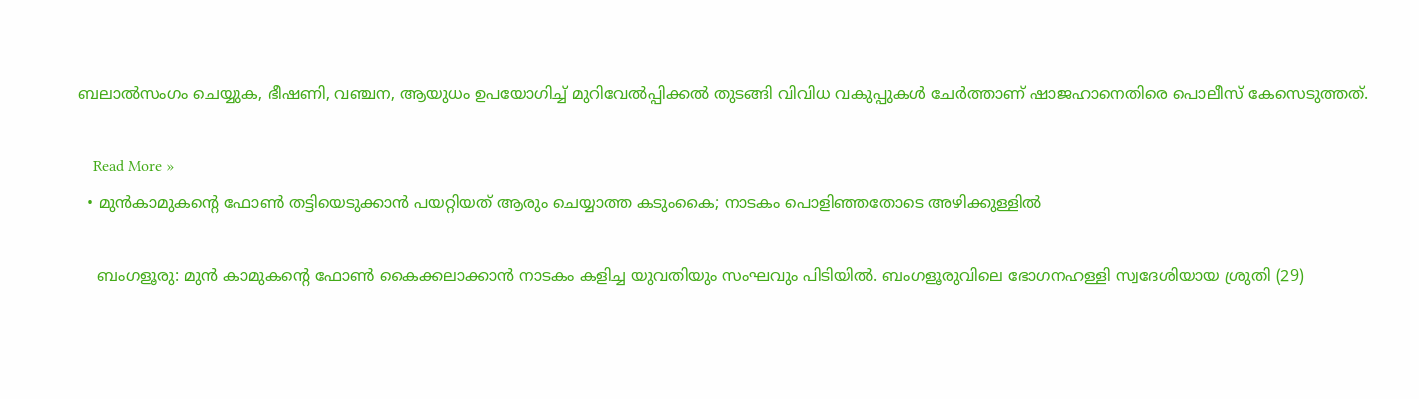ബലാല്‍സംഗം ചെയ്യുക, ഭീഷണി, വഞ്ചന, ആയുധം ഉപയോഗിച്ച് മുറിവേല്‍പ്പിക്കല്‍ തുടങ്ങി വിവിധ വകുപ്പുകള്‍ ചേര്‍ത്താണ് ഷാജഹാനെതിരെ പൊലീസ് കേസെടുത്തത്.

    Read More »
  • മുന്‍കാമുകന്റെ ഫോണ്‍ തട്ടിയെടുക്കാന്‍ പയറ്റിയത് ആരും ചെയ്യാത്ത കടുംകൈ; നാടകം പൊളിഞ്ഞതോടെ അഴിക്കുള്ളില്‍

    ബംഗളൂരു: മുന്‍ കാമുകന്റെ ഫോണ്‍ കൈക്കലാക്കാന്‍ നാടകം കളിച്ച യുവതിയും സംഘവും പിടിയില്‍. ബംഗളൂരുവിലെ ഭോഗനഹള്ളി സ്വദേശിയായ ശ്രുതി (29)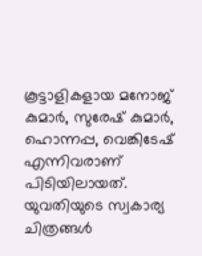കൂട്ടാളികളായ മനോജ് കുമാര്‍, സുരേഷ് കുമാര്‍, ഹൊന്നപ്പ, വെങ്കിടേഷ് എന്നിവരാണ് പിടിയിലായത്. യുവതിയുടെ സ്വകാര്യ ചിത്രങ്ങള്‍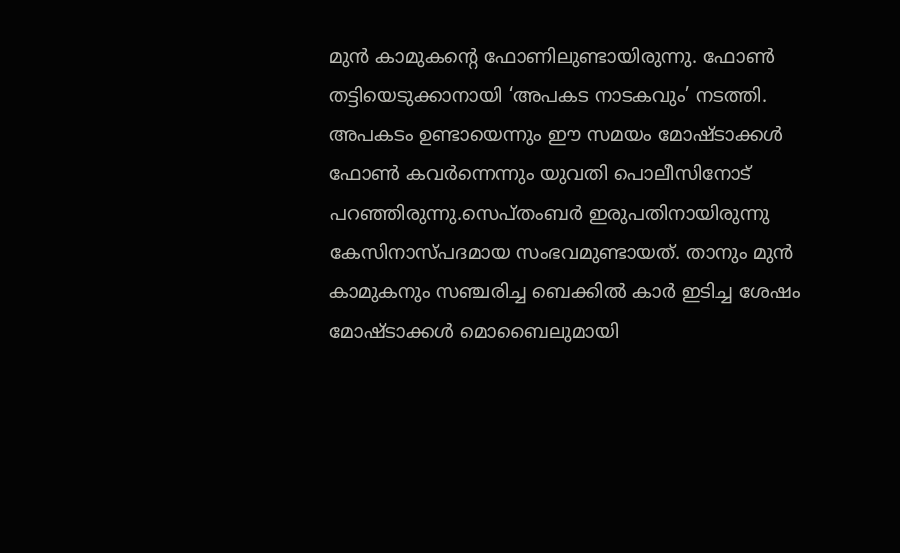മുന്‍ കാമുകന്റെ ഫോണിലുണ്ടായിരുന്നു. ഫോണ്‍ തട്ടിയെടുക്കാനായി ‘അപകട നാടകവും’ നടത്തി. അപകടം ഉണ്ടായെന്നും ഈ സമയം മോഷ്ടാക്കള്‍ ഫോണ്‍ കവര്‍ന്നെന്നും യുവതി പൊലീസിനോട് പറഞ്ഞിരുന്നു.സെപ്തംബര്‍ ഇരുപതിനായിരുന്നു കേസിനാസ്പദമായ സംഭവമുണ്ടായത്. താനും മുന്‍ കാമുകനും സഞ്ചരിച്ച ബെക്കില്‍ കാര്‍ ഇടിച്ച ശേഷം മോഷ്ടാക്കള്‍ മൊബൈലുമായി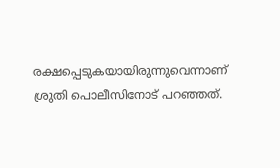രക്ഷപ്പെടുകയായിരുന്നുവെന്നാണ് ശ്രുതി പൊലീസിനോട് പറഞ്ഞത്.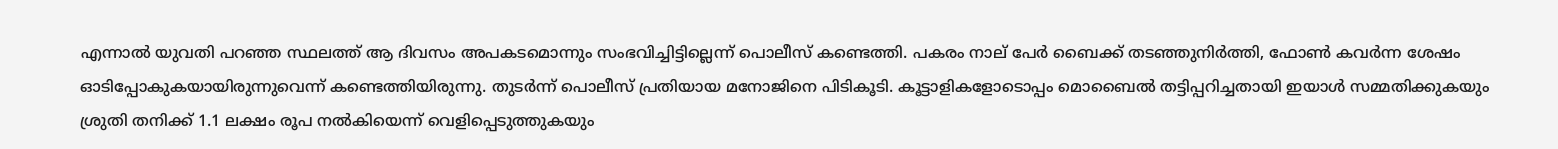എന്നാല്‍ യുവതി പറഞ്ഞ സ്ഥലത്ത് ആ ദിവസം അപകടമൊന്നും സംഭവിച്ചിട്ടില്ലെന്ന് പൊലീസ് കണ്ടെത്തി. പകരം നാല് പേര്‍ ബൈക്ക് തടഞ്ഞുനിര്‍ത്തി, ഫോണ്‍ കവര്‍ന്ന ശേഷം ഓടിപ്പോകുകയായിരുന്നുവെന്ന് കണ്ടെത്തിയിരുന്നു. തുടര്‍ന്ന് പൊലീസ് പ്രതിയായ മനോജിനെ പിടികൂടി. കൂട്ടാളികളോടൊപ്പം മൊബൈല്‍ തട്ടിപ്പറിച്ചതായി ഇയാള്‍ സമ്മതിക്കുകയും ശ്രുതി തനിക്ക് 1.1 ലക്ഷം രൂപ നല്‍കിയെന്ന് വെളിപ്പെടുത്തുകയും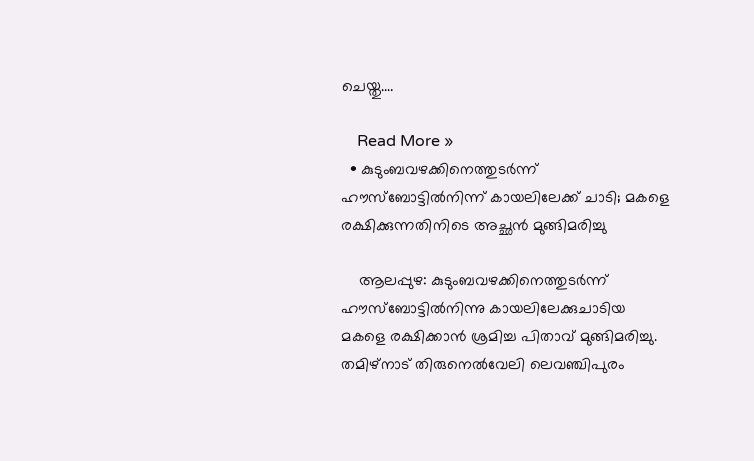ചെയ്തു.…

    Read More »
  • കുടുംബവഴക്കിനെത്തുടര്‍ന്ന് ഹൗസ്ബോട്ടില്‍നിന്ന് കായലിലേക്ക് ചാടി; മകളെ രക്ഷിക്കുന്നതിനിടെ അച്ഛന്‍ മുങ്ങിമരിച്ചു

    ആലപ്പുഴ: കുടുംബവഴക്കിനെത്തുടര്‍ന്ന് ഹൗസ്ബോട്ടില്‍നിന്നു കായലിലേക്കുചാടിയ മകളെ രക്ഷിക്കാന്‍ ശ്രമിച്ച പിതാവ് മുങ്ങിമരിച്ചു. തമിഴ്നാട് തിരുനെല്‍വേലി ലെവഞ്ചിപുരം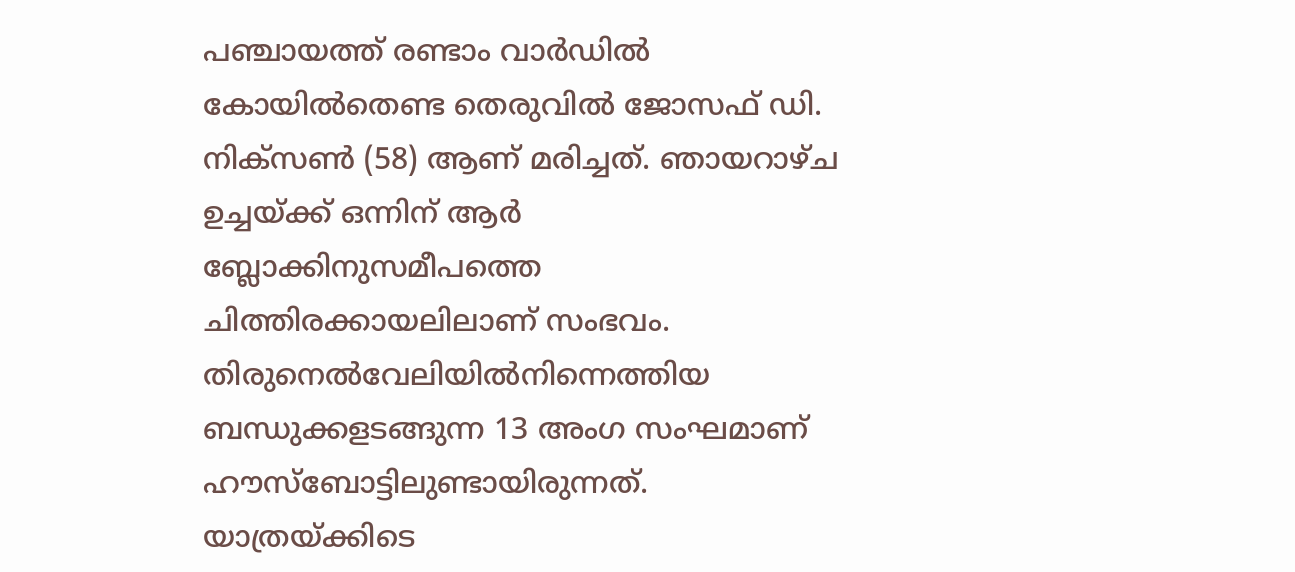പഞ്ചായത്ത് രണ്ടാം വാര്‍ഡില്‍ കോയില്‍തെണ്ട തെരുവില്‍ ജോസഫ് ഡി. നിക്സണ്‍ (58) ആണ് മരിച്ചത്. ഞായറാഴ്ച ഉച്ചയ്ക്ക് ഒന്നിന് ആര്‍ ബ്ലോക്കിനുസമീപത്തെ ചിത്തിരക്കായലിലാണ് സംഭവം. തിരുനെല്‍വേലിയില്‍നിന്നെത്തിയ ബന്ധുക്കളടങ്ങുന്ന 13 അംഗ സംഘമാണ് ഹൗസ്ബോട്ടിലുണ്ടായിരുന്നത്. യാത്രയ്ക്കിടെ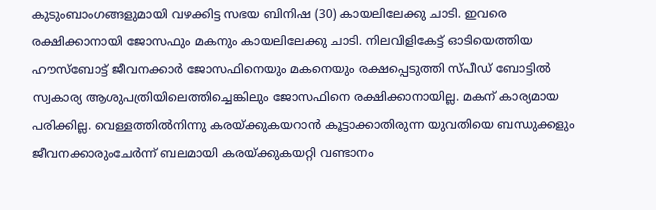കുടുംബാംഗങ്ങളുമായി വഴക്കിട്ട സഭയ ബിനിഷ (30) കായലിലേക്കു ചാടി. ഇവരെ രക്ഷിക്കാനായി ജോസഫും മകനും കായലിലേക്കു ചാടി. നിലവിളികേട്ട് ഓടിയെത്തിയ ഹൗസ്ബോട്ട് ജീവനക്കാര്‍ ജോസഫിനെയും മകനെയും രക്ഷപ്പെടുത്തി സ്പീഡ് ബോട്ടില്‍ സ്വകാര്യ ആശുപത്രിയിലെത്തിച്ചെങ്കിലും ജോസഫിനെ രക്ഷിക്കാനായില്ല. മകന് കാര്യമായ പരിക്കില്ല. വെള്ളത്തില്‍നിന്നു കരയ്ക്കുകയറാന്‍ കൂട്ടാക്കാതിരുന്ന യുവതിയെ ബന്ധുക്കളും ജീവനക്കാരുംചേര്‍ന്ന് ബലമായി കരയ്ക്കുകയറ്റി വണ്ടാനം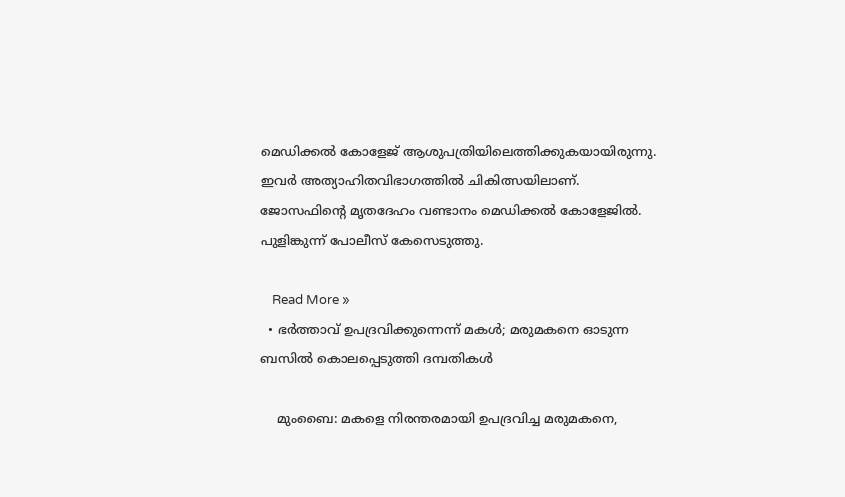മെഡിക്കല്‍ കോളേജ് ആശുപത്രിയിലെത്തിക്കുകയായിരുന്നു. ഇവര്‍ അത്യാഹിതവിഭാഗത്തില്‍ ചികിത്സയിലാണ്. ജോസഫിന്റെ മൃതദേഹം വണ്ടാനം മെഡിക്കല്‍ കോളേജില്‍. പുളിങ്കുന്ന് പോലീസ് കേസെടുത്തു.

    Read More »
  • ഭര്‍ത്താവ് ഉപദ്രവിക്കുന്നെന്ന് മകള്‍; മരുമകനെ ഓടുന്ന ബസില്‍ കൊലപ്പെടുത്തി ദമ്പതികള്‍

    മുംബൈ: മകളെ നിരന്തരമായി ഉപദ്രവിച്ച മരുമകനെ,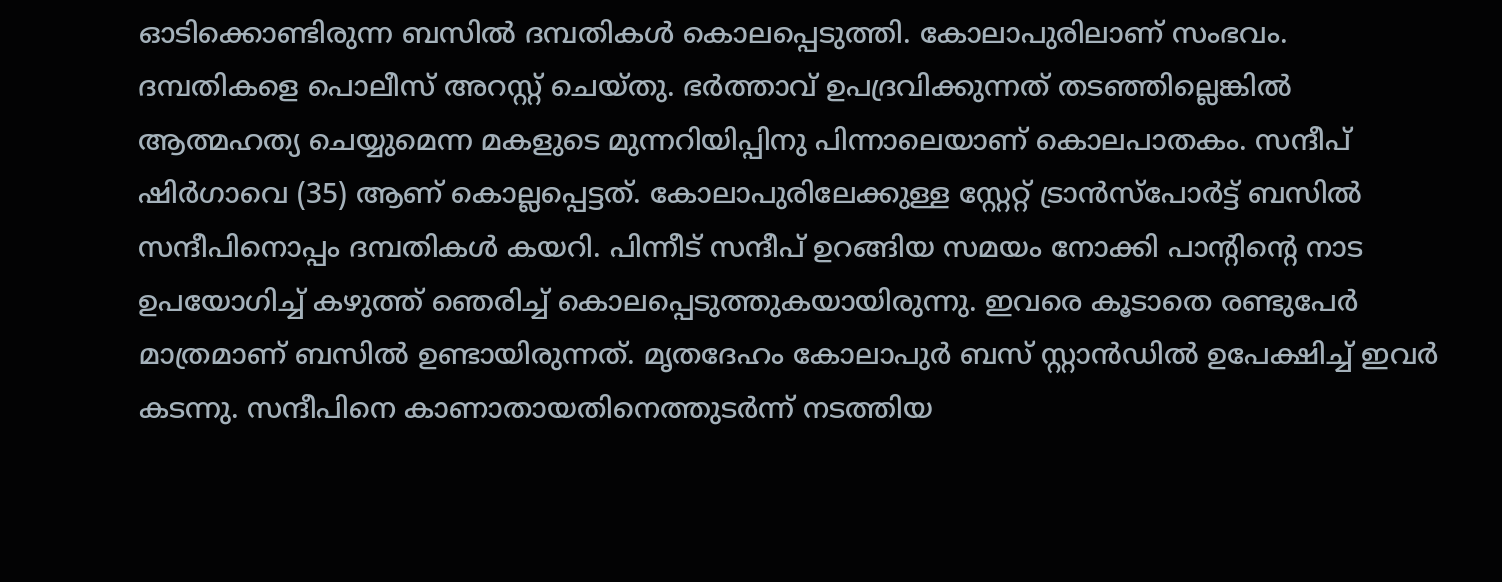ഓടിക്കൊണ്ടിരുന്ന ബസില്‍ ദമ്പതികള്‍ കൊലപ്പെടുത്തി. കോലാപുരിലാണ് സംഭവം. ദമ്പതികളെ പൊലീസ് അറസ്റ്റ് ചെയ്തു. ഭര്‍ത്താവ് ഉപദ്രവിക്കുന്നത് തടഞ്ഞില്ലെങ്കില്‍ ആത്മഹത്യ ചെയ്യുമെന്ന മകളുടെ മുന്നറിയിപ്പിനു പിന്നാലെയാണ് കൊലപാതകം. സന്ദീപ് ഷിര്‍ഗാവെ (35) ആണ് കൊല്ലപ്പെട്ടത്. കോലാപുരിലേക്കുള്ള സ്റ്റേറ്റ് ട്രാന്‍സ്‌പോര്‍ട്ട് ബസില്‍ സന്ദീപിനൊപ്പം ദമ്പതികള്‍ കയറി. പിന്നീട് സന്ദീപ് ഉറങ്ങിയ സമയം നോക്കി പാന്റിന്റെ നാട ഉപയോഗിച്ച് കഴുത്ത് ഞെരിച്ച് കൊലപ്പെടുത്തുകയായിരുന്നു. ഇവരെ കൂടാതെ രണ്ടുപേര്‍ മാത്രമാണ് ബസില്‍ ഉണ്ടായിരുന്നത്. മൃതദേഹം കോലാപുര്‍ ബസ് സ്റ്റാന്‍ഡില്‍ ഉപേക്ഷിച്ച് ഇവര്‍ കടന്നു. സന്ദീപിനെ കാണാതായതിനെത്തുടര്‍ന്ന് നടത്തിയ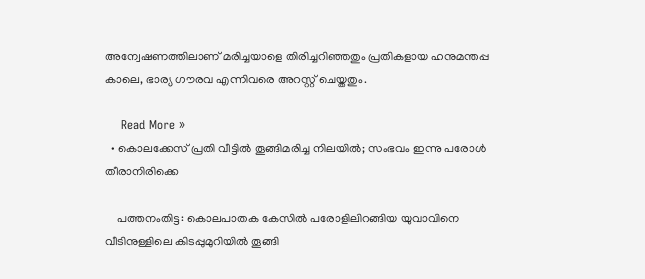അന്വേഷണത്തിലാണ് മരിച്ചയാളെ തിരിച്ചറിഞ്ഞതും പ്രതികളായ ഹനുമന്തപ്പ കാലെ, ഭാര്യ ഗൗരവ എന്നിവരെ അറസ്റ്റ് ചെയ്തതും.

    Read More »
  • കൊലക്കേസ് പ്രതി വീട്ടില്‍ തൂങ്ങിമരിച്ച നിലയില്‍; സംഭവം ഇന്നു പരോള്‍ തീരാനിരിക്കെ

    പത്തനംതിട്ട: കൊലപാതക കേസില്‍ പരോളിലിറങ്ങിയ യുവാവിനെ വീടിനുള്ളിലെ കിടപ്പുമുറിയില്‍ തൂങ്ങി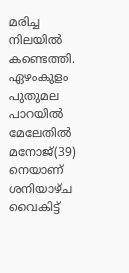മരിച്ച നിലയില്‍ കണ്ടെത്തി. ഏഴംകുളം പുതുമല പാറയില്‍ മേലേതില്‍ മനോജ്(39) നെയാണ് ശനിയാഴ്ച വൈകിട്ട്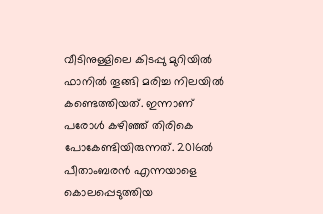വീടിനുള്ളിലെ കിടപ്പു മുറിയില്‍ ഫാനില്‍ തൂങ്ങി മരിച്ച നിലയില്‍ കണ്ടെത്തിയത്. ഇന്നാണ് പരോള്‍ കഴിഞ്ഞ് തിരികെ പോകേണ്ടിയിരുന്നത്. 2016ല്‍ പീതാംബരന്‍ എന്നയാളെ കൊലപ്പെടുത്തിയ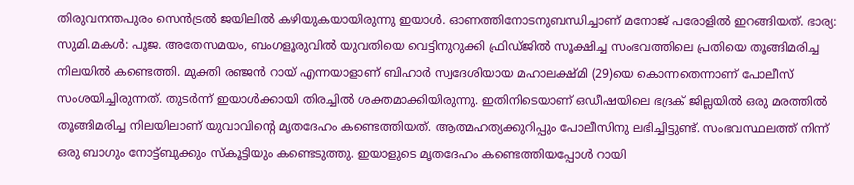തിരുവനന്തപുരം സെന്‍ട്രല്‍ ജയിലില്‍ കഴിയുകയായിരുന്നു ഇയാള്‍. ഓണത്തിനോടനുബന്ധിച്ചാണ് മനോജ് പരോളില്‍ ഇറങ്ങിയത്. ഭാര്യ: സുമി.മകള്‍: പൂജ. അതേസമയം, ബംഗളൂരുവില്‍ യുവതിയെ വെട്ടിനുറുക്കി ഫ്രിഡ്ജില്‍ സൂക്ഷിച്ച സംഭവത്തിലെ പ്രതിയെ തൂങ്ങിമരിച്ച നിലയില്‍ കണ്ടെത്തി. മുക്തി രഞ്ജന്‍ റായ് എന്നയാളാണ് ബിഹാര്‍ സ്വദേശിയായ മഹാലക്ഷ്മി (29)യെ കൊന്നതെന്നാണ് പോലീസ് സംശയിച്ചിരുന്നത്. തുടര്‍ന്ന് ഇയാള്‍ക്കായി തിരച്ചില്‍ ശക്തമാക്കിയിരുന്നു. ഇതിനിടെയാണ് ഒഡീഷയിലെ ഭദ്രക് ജില്ലയില്‍ ഒരു മരത്തില്‍ തൂങ്ങിമരിച്ച നിലയിലാണ് യുവാവിന്റെ മൃതദേഹം കണ്ടെത്തിയത്. ആത്മഹത്യക്കുറിപ്പും പോലീസിനു ലഭിച്ചിട്ടുണ്ട്. സംഭവസ്ഥലത്ത് നിന്ന് ഒരു ബാഗും നോട്ട്ബുക്കും സ്‌കൂട്ടിയും കണ്ടെടുത്തു. ഇയാളുടെ മൃതദേഹം കണ്ടെത്തിയപ്പോള്‍ റായി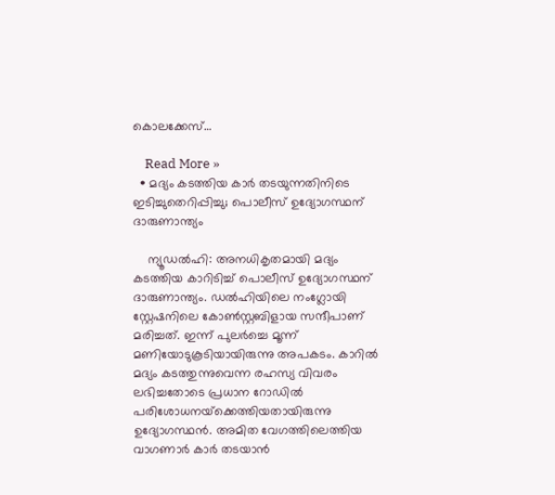കൊലക്കേസ്…

    Read More »
  • മദ്യം കടത്തിയ കാര്‍ തടയുന്നതിനിടെ ഇടിച്ചുതെറിപ്പിച്ചു; പൊലീസ് ഉദ്യോഗസ്ഥന് ദാരുണാന്ത്യം

    ന്യൂഡല്‍ഹി: അനധികൃതമായി മദ്യം കടത്തിയ കാറിടിച്ച് പൊലീസ് ഉദ്യോഗസ്ഥന് ദാരുണാന്ത്യം. ഡല്‍ഹിയിലെ നംഗ്ലോയി സ്റ്റേഷനിലെ കോണ്‍സ്റ്റബിളായ സന്ദീപാണ് മരിച്ചത്. ഇന്ന് പുലര്‍ച്ചെ മൂന്ന് മണിയോടുകൂടിയായിരുന്നു അപകടം. കാറില്‍ മദ്യം കടത്തുന്നുവെന്ന രഹസ്യ വിവരം ലഭിച്ചതോടെ പ്രധാന റോഡില്‍ പരിശോധനയ്‌ക്കെത്തിയതായിരുന്നു ഉദ്യോഗസ്ഥന്‍. അമിത വേഗത്തിലെത്തിയ വാഗണാര്‍ കാര്‍ തടയാന്‍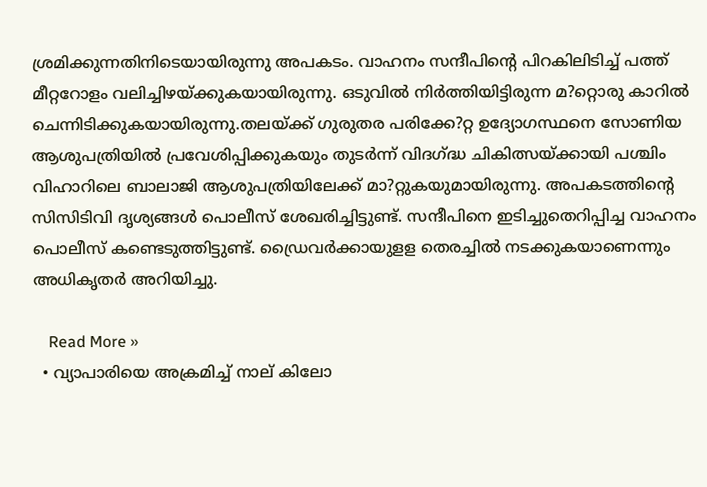ശ്രമിക്കുന്നതിനിടെയായിരുന്നു അപകടം. വാഹനം സന്ദീപിന്റെ പിറകിലിടിച്ച് പത്ത് മീറ്ററോളം വലിച്ചിഴയ്ക്കുകയായിരുന്നു. ഒടുവില്‍ നിര്‍ത്തിയിട്ടിരുന്ന മ?റ്റൊരു കാറില്‍ ചെന്നിടിക്കുകയായിരുന്നു.തലയ്ക്ക് ഗുരുതര പരിക്കേ?റ്റ ഉദ്യോഗസ്ഥനെ സോണിയ ആശുപത്രിയില്‍ പ്രവേശിപ്പിക്കുകയും തുടര്‍ന്ന് വിദഗ്ദ്ധ ചികിത്സയ്ക്കായി പശ്ചിം വിഹാറിലെ ബാലാജി ആശുപത്രിയിലേക്ക് മാ?റ്റുകയുമായിരുന്നു. അപകടത്തിന്റെ സിസിടിവി ദൃശ്യങ്ങള്‍ പൊലീസ് ശേഖരിച്ചിട്ടുണ്ട്. സന്ദീപിനെ ഇടിച്ചുതെറിപ്പിച്ച വാഹനം പൊലീസ് കണ്ടെടുത്തിട്ടുണ്ട്. ഡ്രൈവര്‍ക്കായുളള തെരച്ചില്‍ നടക്കുകയാണെന്നും അധികൃതര്‍ അറിയിച്ചു.

    Read More »
  • വ്യാപാരിയെ അക്രമിച്ച് നാല് കിലോ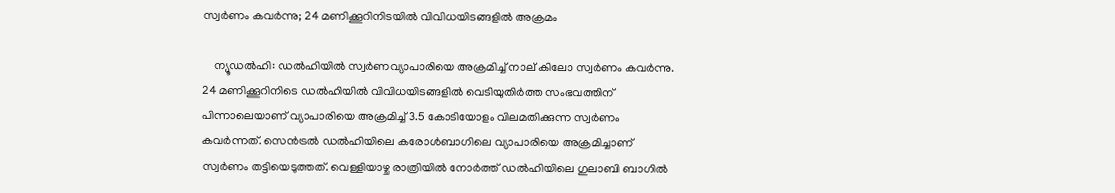സ്വര്‍ണം കവര്‍ന്നു; 24 മണിക്കൂറിനിടയില്‍ വിവിധയിടങ്ങളില്‍ അക്രമം

    ന്യൂഡല്‍ഹി: ഡല്‍ഹിയില്‍ സ്വര്‍ണവ്യാപാരിയെ അക്രമിച്ച് നാല് കിലോ സ്വര്‍ണം കവര്‍ന്നു. 24 മണിക്കൂറിനിടെ ഡല്‍ഹിയില്‍ വിവിധയിടങ്ങളില്‍ വെടിയുതിര്‍ത്ത സംഭവത്തിന് പിന്നാലെയാണ് വ്യാപാരിയെ അക്രമിച്ച് 3.5 കോടിയോളം വിലമതിക്കുന്ന സ്വര്‍ണം കവര്‍ന്നത്. സെന്‍ട്രല്‍ ഡല്‍ഹിയിലെ കരോള്‍ബാഗിലെ വ്യാപാരിയെ അക്രമിച്ചാണ് സ്വര്‍ണം തട്ടിയെടുത്തത്. വെള്ളിയാഴ്ച രാത്രിയില്‍ നോര്‍ത്ത് ഡല്‍ഹിയിലെ ഗുലാബി ബാഗില്‍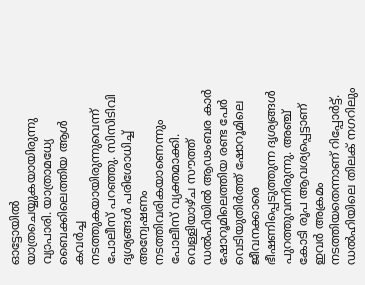ഓട്ടോയില്‍ യാത്രചെയ്യുകയായിരുന്നു വ്യാപാരി. യാത്രാമധ്യേ ബൈക്കിലെത്തിയ ആള്‍ കവര്‍ച്ച നടത്തുകയായിരുന്നുവെന്ന് പോലീസ് പറഞ്ഞു. സിസിടിവി ദൃശ്യങ്ങള്‍ പരിശോധിച്ച് അന്വേഷണം നടത്തിവരികയാണെന്നും പോലീസ് വ്യക്തമാക്കി. വെള്ളിയാഴ്ച സൗത്ത് ഡല്‍ഹിയില്‍ ആഢംബര കാര്‍ ഷോറൂമിലെത്തിയ രണ്ട പേര്‍ വെടിയുതിര്‍ത്ത് ഷോറൂമിലെ ജീവനക്കാരെ ഭീഷണിപ്പെടുത്തുന്ന ദൃശ്യങ്ങള്‍ പുറത്തുവന്നിരുന്നു. അഞ്ച് കോടി രൂപ ആവശ്യപ്പെട്ടാണ് ഇവര്‍ അക്രമം നടത്തിയതെന്നാണ് റിപ്പോര്‍ട്ട്. ഡല്‍ഹിയിലെ തിലക് നഗറിലും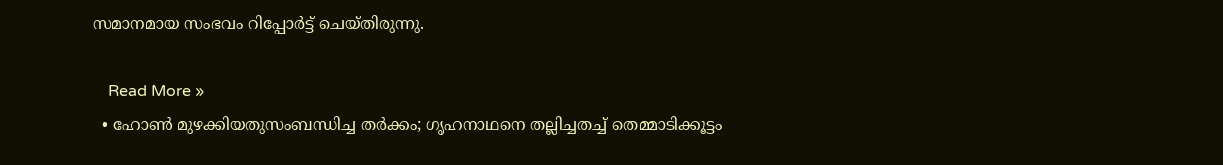സമാനമായ സംഭവം റിപ്പോര്‍ട്ട് ചെയ്തിരുന്നു.

    Read More »
  • ഹോണ്‍ മുഴക്കിയതുസംബന്ധിച്ച തര്‍ക്കം; ഗൃഹനാഥനെ തല്ലിച്ചതച്ച് തെമ്മാടിക്കൂട്ടം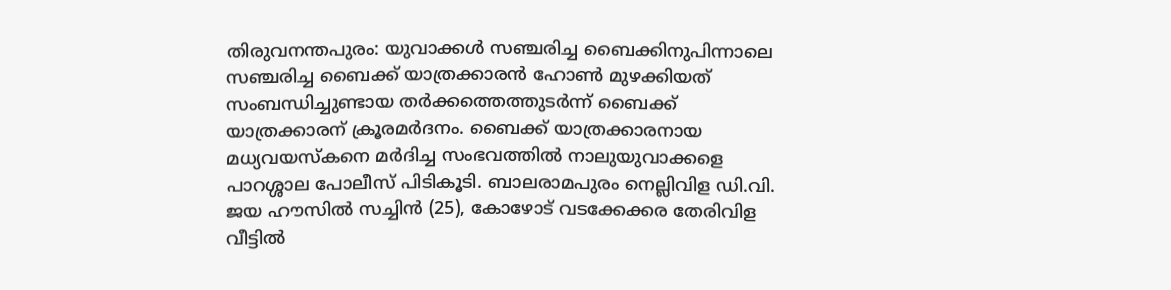തിരുവനന്തപുരം: യുവാക്കള്‍ സഞ്ചരിച്ച ബൈക്കിനുപിന്നാലെ സഞ്ചരിച്ച ബൈക്ക് യാത്രക്കാരന്‍ ഹോണ്‍ മുഴക്കിയത് സംബന്ധിച്ചുണ്ടായ തര്‍ക്കത്തെത്തുടര്‍ന്ന് ബൈക്ക് യാത്രക്കാരന് ക്രൂരമര്‍ദനം. ബൈക്ക് യാത്രക്കാരനായ മധ്യവയസ്‌കനെ മര്‍ദിച്ച സംഭവത്തില്‍ നാലുയുവാക്കളെ പാറശ്ശാല പോലീസ് പിടികൂടി. ബാലരാമപുരം നെല്ലിവിള ഡി.വി. ജയ ഹൗസില്‍ സച്ചിന്‍ (25), കോഴോട് വടക്കേക്കര തേരിവിള വീട്ടില്‍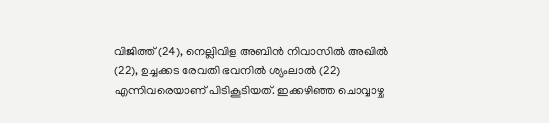വിജിത്ത് (24), നെല്ലിവിള അബിന്‍ നിവാസില്‍ അഖില്‍ (22), ഉച്ചക്കട രേവതി ഭവനില്‍ ശ്യംലാല്‍ (22) എന്നിവരെയാണ് പിടികൂടിയത്. ഇക്കഴിഞ്ഞ ചൊവ്വാഴ്ച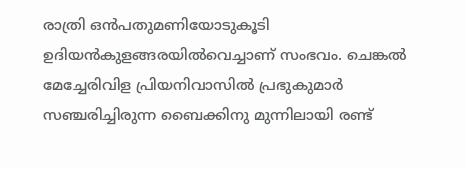രാത്രി ഒന്‍പതുമണിയോടുകൂടി ഉദിയന്‍കുളങ്ങരയില്‍വെച്ചാണ് സംഭവം. ചെങ്കല്‍ മേച്ചേരിവിള പ്രിയനിവാസില്‍ പ്രഭുകുമാര്‍ സഞ്ചരിച്ചിരുന്ന ബൈക്കിനു മുന്നിലായി രണ്ട്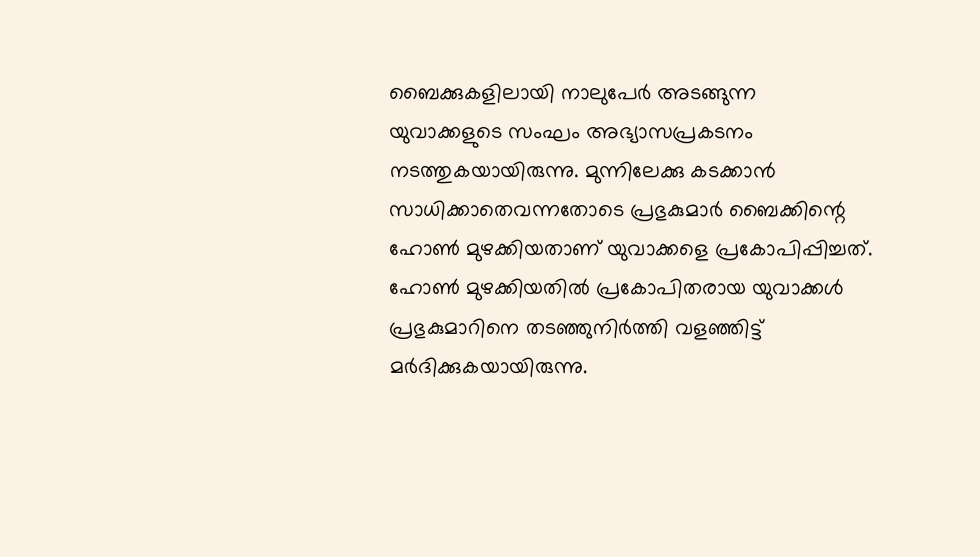ബൈക്കുകളിലായി നാലുപേര്‍ അടങ്ങുന്ന യുവാക്കളുടെ സംഘം അഭ്യാസപ്രകടനം നടത്തുകയായിരുന്നു. മുന്നിലേക്കു കടക്കാന്‍ സാധിക്കാതെവന്നതോടെ പ്രഭുകുമാര്‍ ബൈക്കിന്റെ ഹോണ്‍ മുഴക്കിയതാണ് യുവാക്കളെ പ്രകോപിപ്പിച്ചത്. ഹോണ്‍ മുഴക്കിയതില്‍ പ്രകോപിതരായ യുവാക്കള്‍ പ്രഭുകുമാറിനെ തടഞ്ഞുനിര്‍ത്തി വളഞ്ഞിട്ട് മര്‍ദിക്കുകയായിരുന്നു.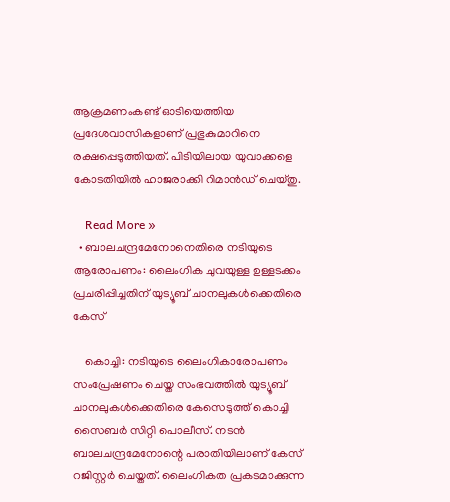ആക്രമണംകണ്ട് ഓടിയെത്തിയ പ്രദേശവാസികളാണ് പ്രഭുകുമാറിനെ രക്ഷപ്പെടുത്തിയത്. പിടിയിലായ യുവാക്കളെ കോടതിയില്‍ ഹാജരാക്കി റിമാന്‍ഡ് ചെയ്തു.

    Read More »
  • ബാലചന്ദ്രമേനോനെതിരെ നടിയുടെ ആരോപണം: ലൈംഗിക ചുവയുള്ള ഉള്ളടക്കം പ്രചരിപ്പിച്ചതിന് യുട്യൂബ് ചാനലുകള്‍ക്കെതിരെ കേസ്

    കൊച്ചി: നടിയുടെ ലൈംഗികാരോപണം സംപ്രേഷണം ചെയ്ത സംഭവത്തില്‍ യുട്യൂബ് ചാനലുകള്‍ക്കെതിരെ കേസെടുത്ത് കൊച്ചി സൈബര്‍ സിറ്റി പൊലീസ്. നടന്‍ ബാലചന്ദ്രമേനോന്റെ പരാതിയിലാണ് കേസ് റജിസ്റ്റര്‍ ചെയ്തത്. ലൈംഗികത പ്രകടമാക്കുന്ന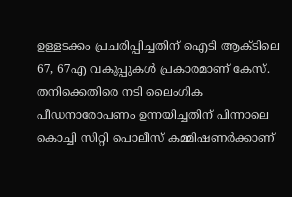ഉള്ളടക്കം പ്രചരിപ്പിച്ചതിന് ഐടി ആക്ടിലെ 67, 67എ വകുപ്പുകള്‍ പ്രകാരമാണ് കേസ്. തനിക്കെതിരെ നടി ലൈംഗിക പീഡനാരോപണം ഉന്നയിച്ചതിന് പിന്നാലെ കൊച്ചി സിറ്റി പൊലീസ് കമ്മിഷണര്‍ക്കാണ്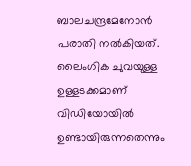ബാലചന്ദ്രമേനോന്‍ പരാതി നല്‍കിയത്. ലൈംഗിക ചുവയുള്ള ഉള്ളടക്കമാണ് വിഡിയോയില്‍ ഉണ്ടായിരുന്നതെന്നും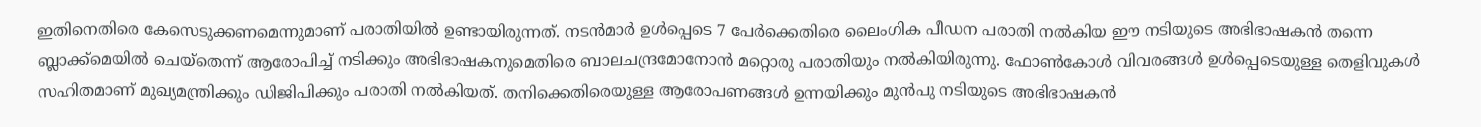ഇതിനെതിരെ കേസെടുക്കണമെന്നുമാണ് പരാതിയില്‍ ഉണ്ടായിരുന്നത്. നടന്‍മാര്‍ ഉള്‍പ്പെടെ 7 പേര്‍ക്കെതിരെ ലൈംഗിക പീഡന പരാതി നല്‍കിയ ഈ നടിയുടെ അഭിഭാഷകന്‍ തന്നെ ബ്ലാക്ക്മെയില്‍ ചെയ്തെന്ന് ആരോപിച്ച് നടിക്കും അഭിഭാഷകനുമെതിരെ ബാലചന്ദ്രമോനോന്‍ മറ്റൊരു പരാതിയും നല്‍കിയിരുന്നു. ഫോണ്‍കോള്‍ വിവരങ്ങള്‍ ഉള്‍പ്പെടെയുള്ള തെളിവുകള്‍ സഹിതമാണ് മുഖ്യമന്ത്രിക്കും ഡിജിപിക്കും പരാതി നല്‍കിയത്. തനിക്കെതിരെയുള്ള ആരോപണങ്ങള്‍ ഉന്നയിക്കും മുന്‍പു നടിയുടെ അഭിഭാഷകന്‍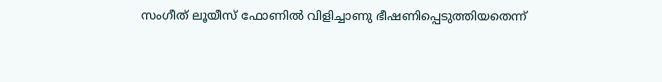സംഗീത് ലൂയീസ് ഫോണില്‍ വിളിച്ചാണു ഭീഷണിപ്പെടുത്തിയതെന്ന്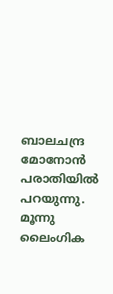ബാലചന്ദ്ര മോനോന്‍ പരാതിയില്‍ പറയുന്നു. മൂന്നു ലൈംഗിക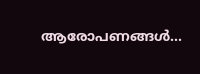ആരോപണങ്ങള്‍…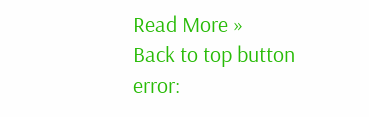Read More »
Back to top button
error: